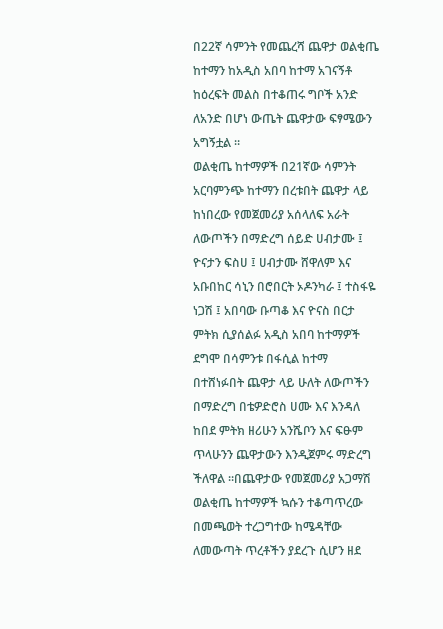በ22ኛ ሳምንት የመጨረሻ ጨዋታ ወልቂጤ ከተማን ከአዲስ አበባ ከተማ አገናኝቶ ከዕረፍት መልስ በተቆጠሩ ግቦች አንድ ለአንድ በሆነ ውጤት ጨዋታው ፍፃሜውን አግኝቷል ።
ወልቂጤ ከተማዎች በ21ኛው ሳምንት አርባምንጭ ከተማን በረቱበት ጨዋታ ላይ ከነበረው የመጀመሪያ አሰላለፍ አራት ለውጦችን በማድረግ ሰይድ ሀብታሙ ፤ ዮናታን ፍስሀ ፤ ሀብታሙ ሸዋለም እና አቡበከር ሳኒን በሮበርት ኦዶንካራ ፤ ተስፋዬ ነጋሽ ፤ አበባው ቡጣቆ እና ዮናስ በርታ ምትክ ሲያሰልፉ አዲስ አበባ ከተማዎች ደግሞ በሳምንቱ በፋሲል ከተማ በተሸነፉበት ጨዋታ ላይ ሁለት ለውጦችን በማድረግ በቴዎድሮስ ሀሙ እና እንዳለ ከበደ ምትክ ዘሪሁን አንሼቦን እና ፍፁም ጥላሁንን ጨዋታውን እንዲጀምሩ ማድረግ ችለዋል ።በጨዋታው የመጀመሪያ አጋማሽ ወልቂጤ ከተማዎች ኳሱን ተቆጣጥረው በመጫወት ተረጋግተው ከሜዳቸው ለመውጣት ጥረቶችን ያደረጉ ሲሆን ዘደ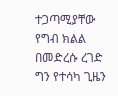ተጋጣሚያቸው የግብ ክልል በመድረሱ ረገድ ግን የተሳካ ጊዜን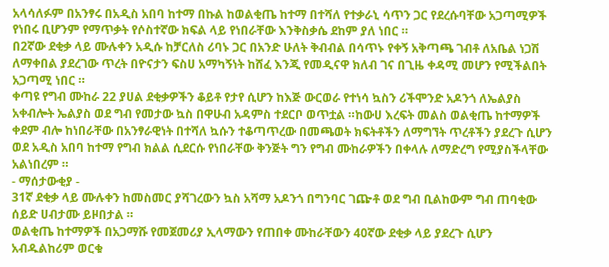አላሳለፉም በአንፃሩ በአዲስ አበባ ከተማ በኩል ከወልቂጤ ከተማ በተሻለ የተቃራኒ ሳጥን ጋር የደረሱባቸው አጋጣሚዎች የነበሩ ቢሆንም የማጥቃት የሶስተኛው ክፍል ላይ የነበራቸው እንቅስቃሴ ደከም ያለ ነበር ።
በ2ኛው ደቂቃ ላይ ሙሉቀን አዲሱ ከቻርለስ ሪባኑ ጋር በአንድ ሁለት ቅብብል በሳጥኑ የቀኝ አቅጣጫ ገብቶ ለአቤል ነጋሽ ለማቀበል ያደረገው ጥረት በዮናታን ፍስሀ አማካኝነት ከሸፈ እንጂ የመዲናዋ ክለብ ገና በጊዜ ቀዳሚ መሆን የሚችልበት አጋጣሚ ነበር ።
ቀጣዩ የግብ ሙከራ 22 ያሀል ደቂቃዎችን ቆይቶ የታየ ሲሆን ከእጅ ውርወራ የተነሳ ኳስን ሪችሞንድ አዶንጎ ለኤልያስ አቀብሎት ኤልያስ ወደ ግብ የመታው ኳስ በዋሁብ አዳምስ ተደርቦ ወጥቷል ።ከውሀ እረፍት መልስ ወልቂጤ ከተማዎች ቀደም ብሎ ከነበራቸው በአንፃራዊነት በተሻለ ኳሱን ተቆጣጥረው በመጫወት ክፍትቶችን ለማግኘት ጥረቶችን ያደረጉ ሲሆን ወደ አዲስ አበባ ከተማ የግብ ክልል ሲደርሱ የነበራቸው ቅንጅት ግን የግብ ሙከራዎችን በቀላሉ ለማድረግ የሚያስችላቸው አልነበረም ።
- ማሰታውቂያ -
31ኛ ደቂቃ ላይ ሙሉቀን ከመስመር ያሻገረውን ኳስ አሻማ አዶንጎ በግንባር ገጬቶ ወደ ግብ ቢልከውም ግብ ጠባቂው ሰይድ ሀብታሙ ይዞበታል ።
ወልቂጤ ከተማዎች በአጋማሹ የመጀመሪያ ኢላማውን የጠበቀ ሙከራቸውን 40ኛው ደቂቃ ላይ ያደረጉ ሲሆን አብዱልከሪም ወርቁ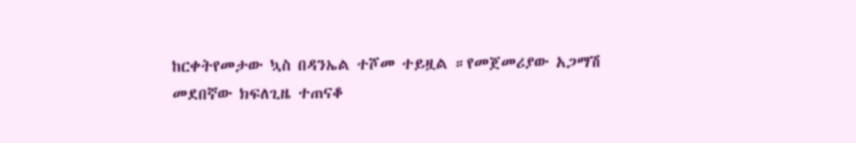ከርቀትየመታው ኳስ በዳንኤል ተሾመ ተይዟል ።የመጀመሪያው አጋማሽ መደበኛው ክፍለጊዜ ተጠናቆ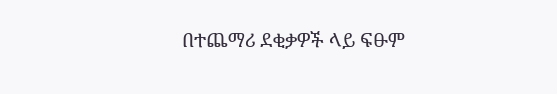በተጨማሪ ደቂቃዎች ላይ ፍፁም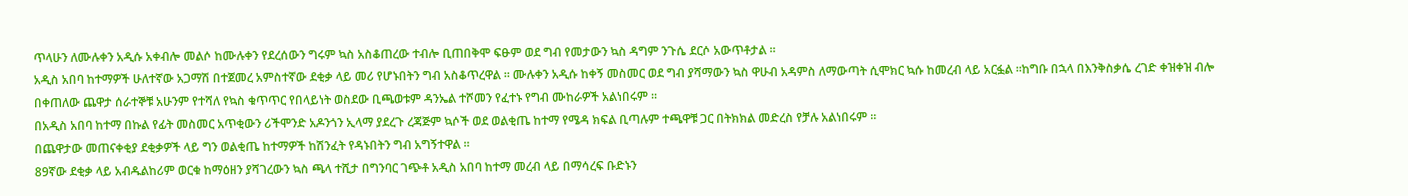ጥላሁን ለሙሉቀን አዲሱ አቀብሎ መልሶ ከሙሉቀን የደረሰውን ግሩም ኳስ አስቆጠረው ተብሎ ቢጠበቅሞ ፍፁም ወደ ግብ የመታውን ኳስ ዳግም ንጉሴ ደርሶ አውጥቶታል ።
አዲስ አበባ ከተማዎች ሁለተኛው አጋማሽ በተጀመረ አምስተኛው ደቂቃ ላይ መሪ የሆኑበትን ግብ አስቆጥረዋል ። ሙሉቀን አዲሱ ከቀኝ መስመር ወደ ግብ ያሻማውን ኳስ ዋሁብ አዳምስ ለማውጣት ሲሞክር ኳሱ ከመረብ ላይ አርፏል ።ከግቡ በኋላ በእንቅስቃሴ ረገድ ቀዝቀዝ ብሎ በቀጠለው ጨዋታ ሰራተኞቹ አሁንም የተሻለ የኳስ ቁጥጥር የበላይነት ወስደው ቢጫወቱም ዳንኤል ተሾመን የፈተኑ የግብ ሙከራዎች አልነበሩም ።
በአዲስ አበባ ከተማ በኩል የፊት መስመር አጥቂውን ሪችሞንድ አዶንጎን ኢላማ ያደረጉ ረጃጅም ኳሶች ወደ ወልቂጤ ከተማ የሜዳ ክፍል ቢጣሉም ተጫዋቹ ጋር በትክክል መድረስ የቻሉ አልነበሩም ።
በጨዋታው መጠናቀቂያ ደቂቃዎች ላይ ግን ወልቂጤ ከተማዎች ከሽንፈት የዳኑበትን ግብ አግኝተዋል ።
89ኛው ደቂቃ ላይ አብዱልከሪም ወርቁ ከማዕዘን ያሻገረውን ኳስ ጫላ ተሺታ በግንባር ገጭቶ አዲስ አበባ ከተማ መረብ ላይ በማሳረፍ ቡድኑን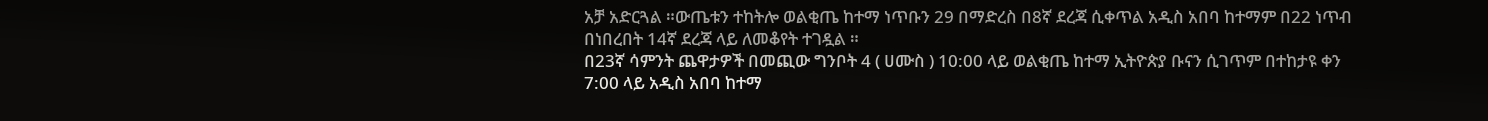አቻ አድርጓል ።ውጤቱን ተከትሎ ወልቂጤ ከተማ ነጥቡን 29 በማድረስ በ8ኛ ደረጃ ሲቀጥል አዲስ አበባ ከተማም በ22 ነጥብ በነበረበት 14ኛ ደረጃ ላይ ለመቆየት ተገዷል ።
በ23ኛ ሳምንት ጨዋታዎች በመጪው ግንቦት 4 ( ሀሙስ ) 10:00 ላይ ወልቂጤ ከተማ ኢትዮጵያ ቡናን ሲገጥም በተከታዩ ቀን 7:00 ላይ አዲስ አበባ ከተማ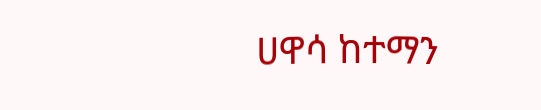ሀዋሳ ከተማን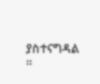ያስተናግዳል ።